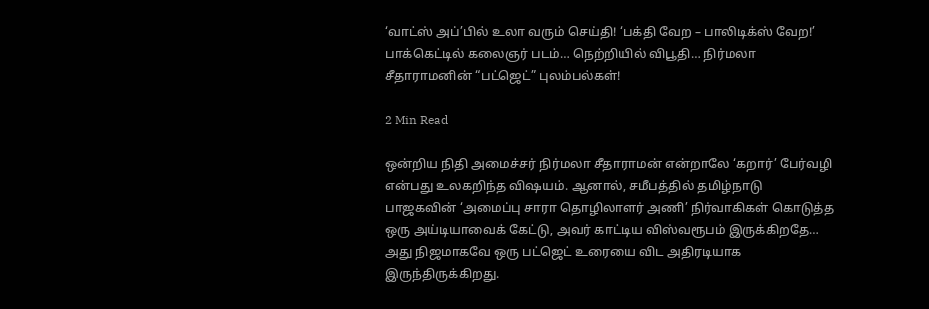‘வாட்ஸ் அப்’பில் உலா வரும் செய்தி! ‘பக்தி வேற – பாலிடிக்ஸ் வேற!’ பாக்கெட்டில் கலைஞர் படம்… நெற்றியில் விபூதி… நிர்மலா சீதாராமனின் “பட்ஜெட்” புலம்பல்கள்!

2 Min Read

ஒன்றிய நிதி அமைச்சர் நிர்மலா சீதாராமன் என்றாலே ‘கறார்’ பேர்வழி என்பது உலகறிந்த விஷயம். ஆனால், சமீபத்தில் தமிழ்நாடு பாஜகவின் ‘அமைப்பு சாரா தொழிலாளர் அணி’ நிர்வாகிகள் கொடுத்த ஒரு அய்டியாவைக் கேட்டு, அவர் காட்டிய விஸ்வரூபம் இருக்கிறதே… அது நிஜமாகவே ஒரு பட்ஜெட் உரையை விட அதிரடியாக இருந்திருக்கிறது.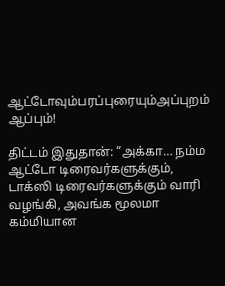ஆட்டோவும்பரப்புரையும்அப்புறம் ஆப்பும்!

திட்டம் இதுதான்: “அக்கா… நம்ம ஆட்டோ டிரைவர்களுக்கும், டாக்ஸி டிரைவர்களுக்கும் வாரி வழங்கி, அவங்க மூலமா கம்மியான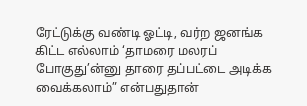ரேட்டுக்கு வண்டி ஓட்டி, வர்ற ஜனங்க கிட்ட எல்லாம் ‘தாமரை மலரப் போகுது’ன்னு தாரை தப்பட்டை அடிக்க வைக்கலாம்” என்பதுதான்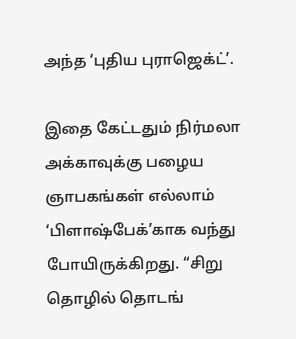அந்த ‘புதிய புராஜெக்ட்’.

இதை கேட்டதும் நிர்மலா அக்காவுக்கு பழைய ஞாபகங்கள் எல்லாம் ‘பிளாஷ்பேக்’காக வந்து போயிருக்கிறது. “சிறு தொழில் தொடங்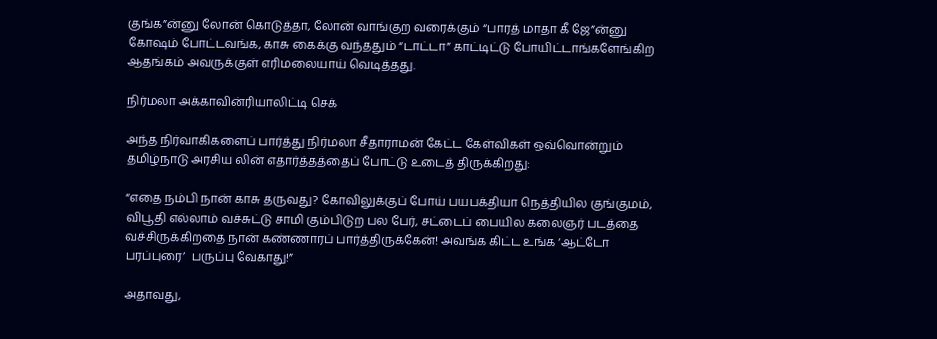குங்க”ன்னு லோன் கொடுத்தா, லோன் வாங்குற வரைக்கும் “பாரத் மாதா கீ ஜே”ன்னு கோஷம் போட்டவங்க, காசு கைக்கு வந்ததும் “டாட்டா” காட்டிட்டு போயிட்டாங்களேங்கிற ஆதங்கம் அவருக்குள் எரிமலையாய் வெடித்தது.

நிர்மலா அக்காவின்ரியாலிட்டி செக்

அந்த நிர்வாகிகளைப் பார்த்து நிர்மலா சீதாராமன் கேட்ட கேள்விகள் ஒவ்வொன்றும் தமிழ்நாடு அரசிய லின் எதார்த்தத்தைப் போட்டு உடைத் திருக்கிறது:

“எதை நம்பி நான் காசு தருவது? கோவிலுக்குப் போய் பயபக்தியா நெத்தியில குங்குமம், விபூதி எல்லாம் வச்சுட்டு சாமி கும்பிடுற பல பேர், சட்டைப் பையில கலைஞர் படத்தை வச்சிருக்கிறதை நான் கண்ணாரப் பார்த்திருக்கேன்! அவங்க கிட்ட உங்க ‘ஆட்டோ பரப்புரை’  பருப்பு வேகாது!”

அதாவது,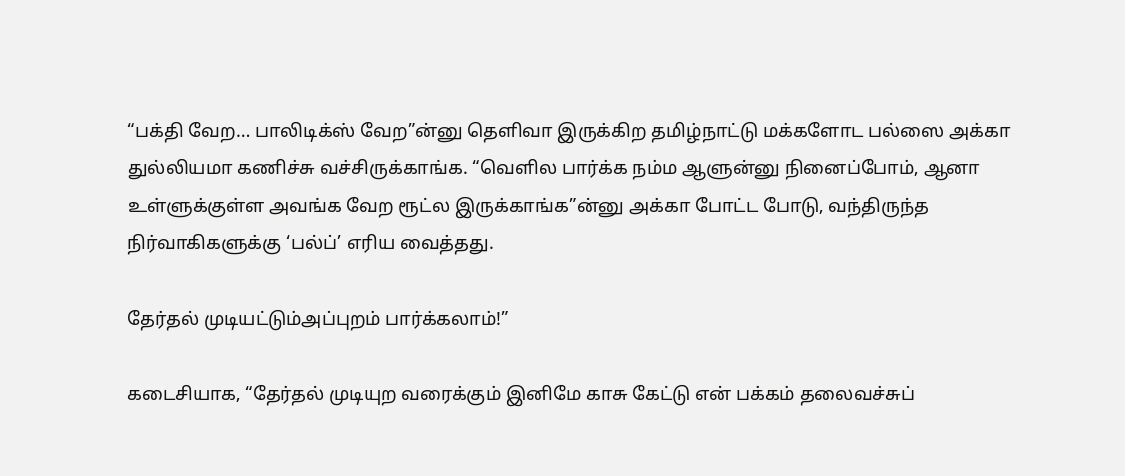“பக்தி வேற… பாலிடிக்ஸ் வேற”ன்னு தெளிவா இருக்கிற தமிழ்நாட்டு மக்களோட பல்ஸை அக்கா துல்லியமா கணிச்சு வச்சிருக்காங்க. “வெளில பார்க்க நம்ம ஆளுன்னு நினைப்போம், ஆனா உள்ளுக்குள்ள அவங்க வேற ரூட்ல இருக்காங்க”ன்னு அக்கா போட்ட போடு, வந்திருந்த நிர்வாகிகளுக்கு ‘பல்ப்’ எரிய வைத்தது.

தேர்தல் முடியட்டும்அப்புறம் பார்க்கலாம்!”

கடைசியாக, “தேர்தல் முடியுற வரைக்கும் இனிமே காசு கேட்டு என் பக்கம் தலைவச்சுப்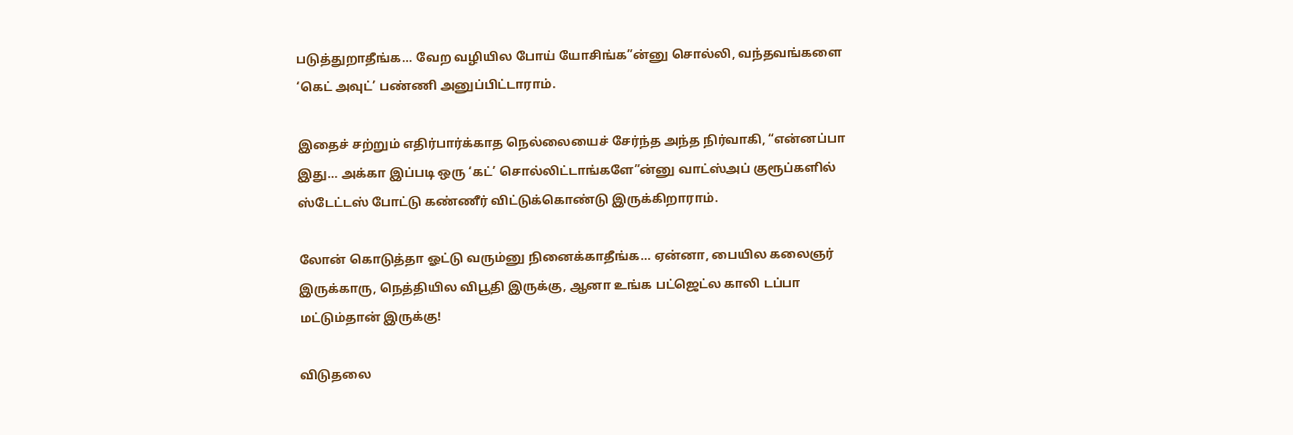படுத்துறாதீங்க… வேற வழியில போய் யோசிங்க”ன்னு சொல்லி, வந்தவங்களை ‘கெட் அவுட்’ பண்ணி அனுப்பிட்டாராம்.

இதைச் சற்றும் எதிர்பார்க்காத நெல்லையைச் சேர்ந்த அந்த நிர்வாகி, “என்னப்பா இது… அக்கா இப்படி ஒரு ‘கட்’ சொல்லிட்டாங்களே”ன்னு வாட்ஸ்அப் குரூப்களில் ஸ்டேட்டஸ் போட்டு கண்ணீர் விட்டுக்கொண்டு இருக்கிறாராம்.

லோன் கொடுத்தா ஓட்டு வரும்னு நினைக்காதீங்க… ஏன்னா, பையில கலைஞர் இருக்காரு, நெத்தியில விபூதி இருக்கு, ஆனா உங்க பட்ஜெட்ல காலி டப்பா மட்டும்தான் இருக்கு!

விடுதலை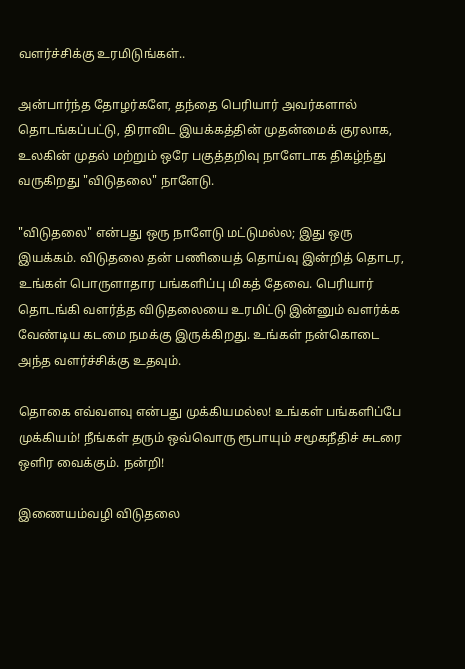வளர்ச்சிக்கு உரமிடுங்கள்..

அன்பார்ந்த தோழர்களே, தந்தை பெரியார் அவர்களால் தொடங்கப்பட்டு, திராவிட இயக்கத்தின் முதன்மைக் குரலாக, உலகின் முதல் மற்றும் ஒரே பகுத்தறிவு நாளேடாக திகழ்ந்து வருகிறது "விடுதலை" நாளேடு.

"விடுதலை" என்பது ஒரு நாளேடு மட்டுமல்ல; இது ஒரு இயக்கம். விடுதலை தன் பணியைத் தொய்வு இன்றித் தொடர, உங்கள் பொருளாதார பங்களிப்பு மிகத் தேவை. பெரியார் தொடங்கி வளர்த்த விடுதலையை உரமிட்டு இன்னும் வளர்க்க வேண்டிய கடமை நமக்கு இருக்கிறது. உங்கள் நன்கொடை அந்த வளர்ச்சிக்கு உதவும்.

தொகை எவ்வளவு என்பது முக்கியமல்ல! உங்கள் பங்களிப்பே முக்கியம்! நீங்கள் தரும் ஒவ்வொரு ரூபாயும் சமூகநீதிச் சுடரை ஒளிர வைக்கும். நன்றி!

இணையம்வழி விடுதலை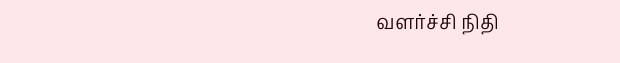வளர்ச்சி நிதி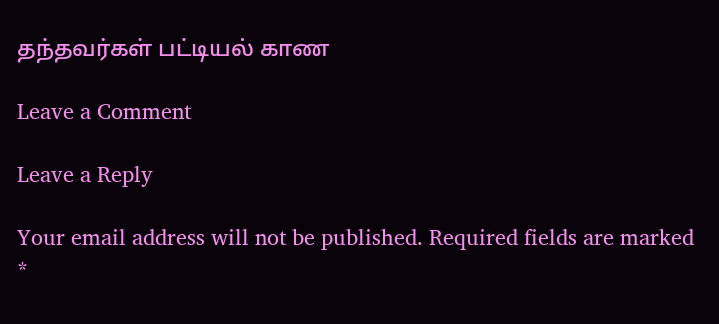தந்தவர்கள் பட்டியல் காண

Leave a Comment

Leave a Reply

Your email address will not be published. Required fields are marked *